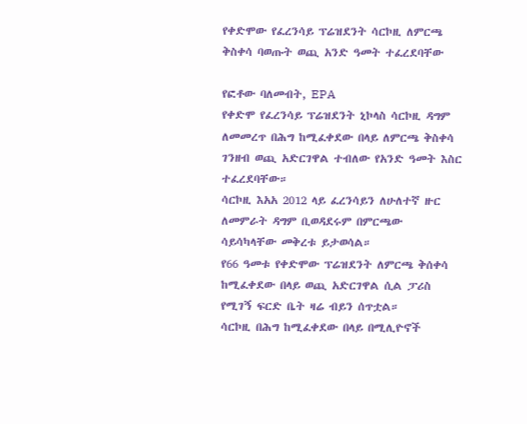የቀድሞው የፈረንሳይ ፕሬዝደንት ሳርኮዚ ለምርጫ ቅስቀሳ ባወጡት ወጪ አንድ ዓመት ተፈረደባቸው

የፎቶው ባለመብት, EPA
የቀድሞ የፈረንሳይ ፕሬዝደንት ኒኮላስ ሳርኮዚ ዳግም ለመመረጥ በሕግ ከሚፈቀደው በላይ ለምርጫ ቅስቀሳ ገንዘብ ወጪ አድርገዋል ተብለው የአንድ ዓመት እስር ተፈረደባቸው።
ሳርኮዚ እአአ 2012 ላይ ፈረንሳይን ለሁለተኛ ዙር ለመምራት ዳግም ቢወዳደሩም በምርጫው ሳይሳካላቸው መቅረቱ ይታወሳል።
የ66 ዓመቱ የቀድሞው ፕሬዝደንት ለምርጫ ቅሰቀሳ ከሚፈቀደው በላይ ወጪ አድርገዋል ሲል ፓሪስ የሚገኝ ፍርድ ቤት ዛሬ ብይን ሰጥቷል።
ሳርኮዚ በሕግ ከሚፈቀደው በላይ በሚሊዮኖች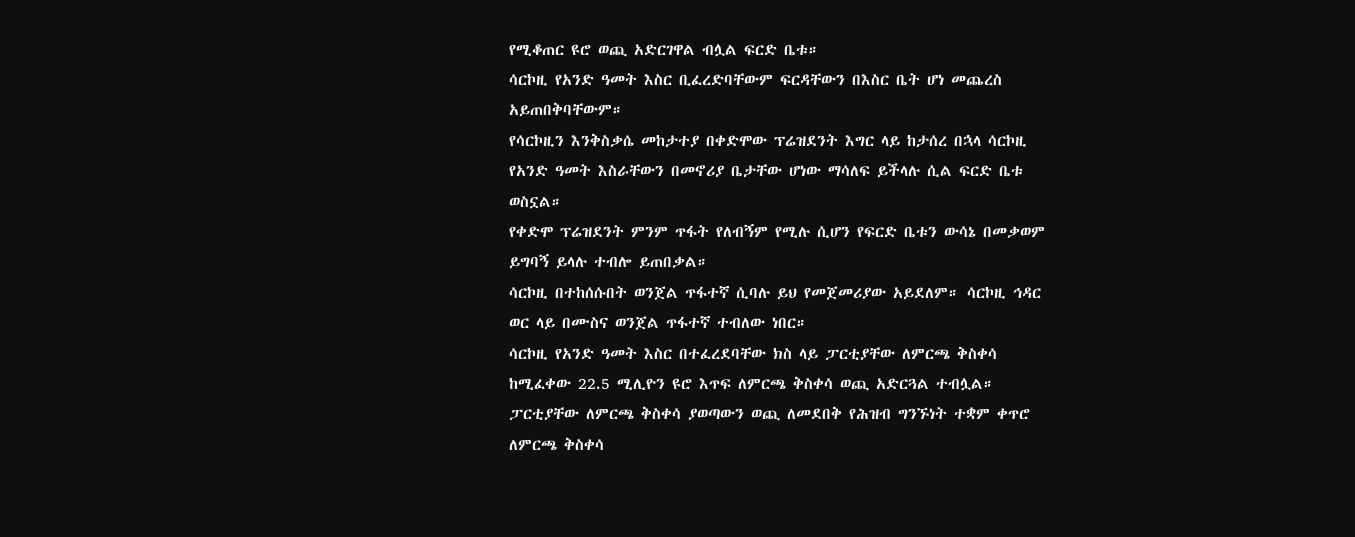የሚቆጠር ዩሮ ወጪ አድርገዋል ብሏል ፍርድ ቤቱ።
ሳርኮዚ የአንድ ዓመት እስር ቢፈረድባቸውም ፍርዳቸውን በእስር ቤት ሆነ መጨረስ አይጠበቅባቸውም።
የሳርኮዚን እንቅስቃሴ መከታተያ በቀድሞው ፕሬዝደንት እግር ላይ ከታሰረ በኋላ ሳርኮዚ የአንድ ዓመት እስራቸውን በመኖሪያ ቤታቸው ሆነው ማሳለፍ ይችላሉ ሲል ፍርድ ቤቱ ወስኗል።
የቀድሞ ፕሬዝደንት ምንም ጥፋት የለብኝም የሚሉ ሲሆን የፍርድ ቤቱን ውሳኔ በመቃወም ይግባኝ ይላሉ ተብሎ ይጠበቃል።
ሳርኮዚ በተከሰሱበት ወንጀል ጥፋተኛ ሲባሉ ይህ የመጀመሪያው አይደለም። ሳርኮዚ ኅዳር ወር ላይ በሙስና ወንጀል ጥፋተኛ ተብለው ነበር።
ሳርኮዚ የአንድ ዓመት እስር በተፈረደባቸው ክስ ላይ ፓርቲያቸው ለምርጫ ቅስቀሳ ከሚፈቀው 22.5 ሚሊዮን ዩሮ እጥፍ ለምርጫ ቅስቀሳ ወጪ አድርጓል ተብሏል።
ፓርቲያቸው ለምርጫ ቅስቀሳ ያወጣውን ወጪ ለመደበቅ የሕዝብ ግንኙነት ተቋም ቀጥሮ ለምርጫ ቅስቀሳ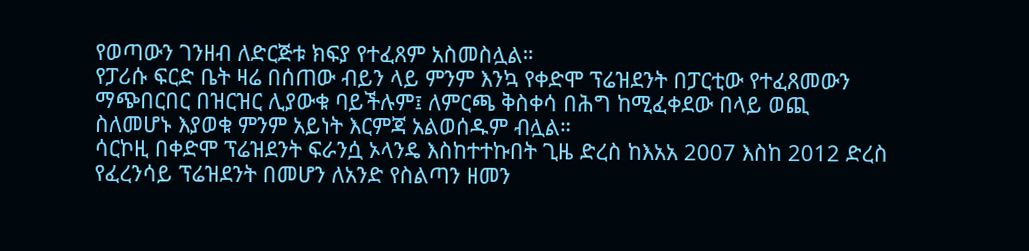የወጣውን ገንዘብ ለድርጅቱ ክፍያ የተፈጸም አስመስሏል።
የፓሪሱ ፍርድ ቤት ዛሬ በሰጠው ብይን ላይ ምንም እንኳ የቀድሞ ፕሬዝደንት በፓርቲው የተፈጸመውን ማጭበርበር በዝርዝር ሊያውቁ ባይችሉም፤ ለምርጫ ቅስቀሳ በሕግ ከሚፈቀደው በላይ ወጪ ስለመሆኑ እያወቁ ምንም አይነት እርምጃ አልወሰዱም ብሏል።
ሳርኮዚ በቀድሞ ፕሬዝደንት ፍራንሷ ኦላንዴ እስከተተኩበት ጊዜ ድረስ ከእአአ 2007 እስከ 2012 ድረስ የፈረንሳይ ፕሬዝደንት በመሆን ለአንድ የስልጣን ዘመን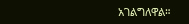አገልግለዋል።